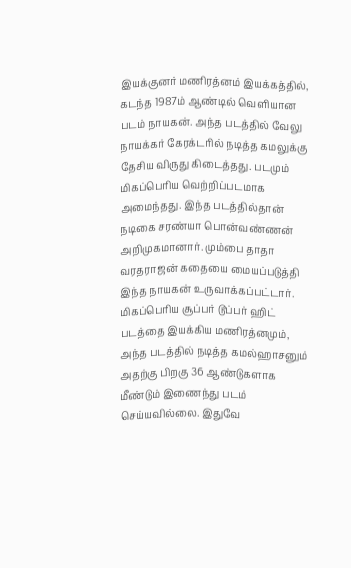இயக்குனர் மணிரத்னம் இயக்கத்தில், கடந்த 1987ம் ஆண்டில் வெளியான படம் நாயகன். அந்த படத்தில் வேலு நாயக்கர் கேரக்டரில் நடித்த கமலுக்கு தேசிய விருது கிடைத்தது. படமும் மிகப்பெரிய வெற்றிப்படமாக அமைந்தது. இந்த படத்தில்தான் நடிகை சரண்யா பொன்வண்ணன் அறிமுகமானார். மும்பை தாதா வரதராஜன் கதையை மையப்படுத்தி இந்த நாயகன் உருவாக்கப்பட்டார்.
மிகப்பெரிய சூப்பர் டூப்பர் ஹிட் படத்தை இயக்கிய மணிரத்னமும், அந்த படத்தில் நடித்த கமல்ஹாசனும் அதற்கு பிறகு 36 ஆண்டுகளாக மீண்டும் இணைந்து படம் செய்யவில்லை. இதுவே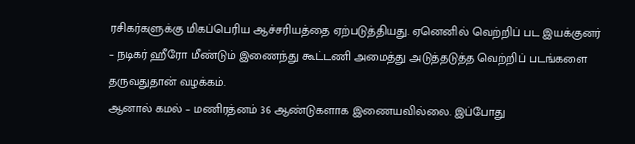ரசிகர்களுக்கு மிகப்பெரிய ஆச்சரியத்தை ஏற்படுத்தியது. ஏனெனில் வெற்றிப் பட இயக்குனர் – நடிகர் ஹீரோ மீண்டும் இணைந்து கூட்டணி அமைத்து அடுத்தடுத்த வெற்றிப் படங்களை தருவதுதான் வழக்கம்.
ஆனால் கமல் – மணிரத்னம் 36 ஆண்டுகளாக இணையவில்லை. இப்போது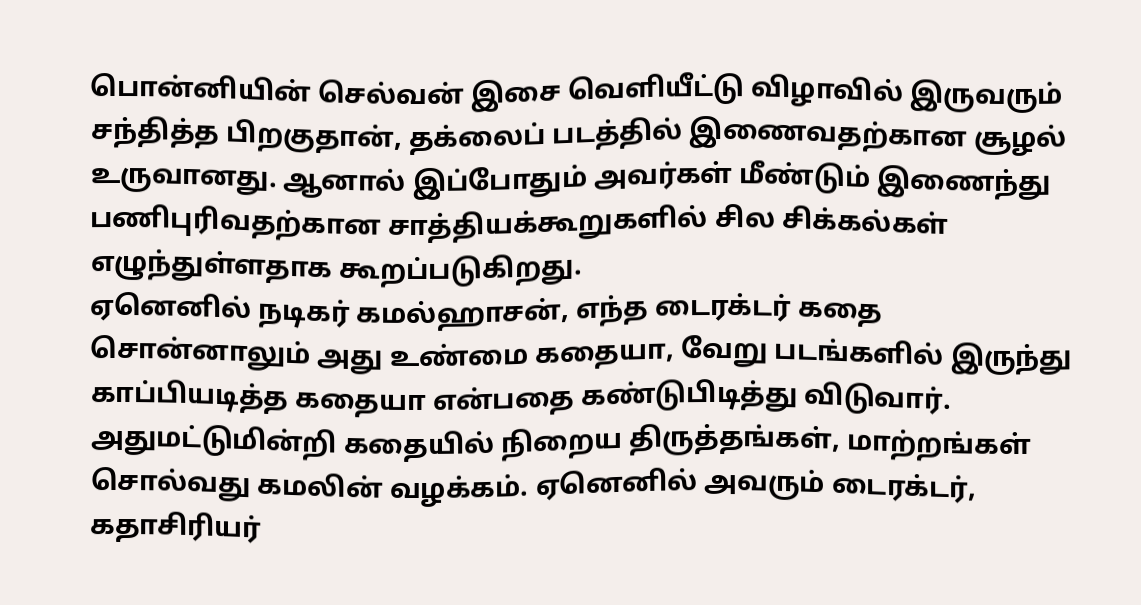பொன்னியின் செல்வன் இசை வெளியீட்டு விழாவில் இருவரும் சந்தித்த பிறகுதான், தக்லைப் படத்தில் இணைவதற்கான சூழல் உருவானது. ஆனால் இப்போதும் அவர்கள் மீண்டும் இணைந்து பணிபுரிவதற்கான சாத்தியக்கூறுகளில் சில சிக்கல்கள் எழுந்துள்ளதாக கூறப்படுகிறது.
ஏனெனில் நடிகர் கமல்ஹாசன், எந்த டைரக்டர் கதை சொன்னாலும் அது உண்மை கதையா, வேறு படங்களில் இருந்து காப்பியடித்த கதையா என்பதை கண்டுபிடித்து விடுவார். அதுமட்டுமின்றி கதையில் நிறைய திருத்தங்கள், மாற்றங்கள் சொல்வது கமலின் வழக்கம். ஏனெனில் அவரும் டைரக்டர், கதாசிரியர்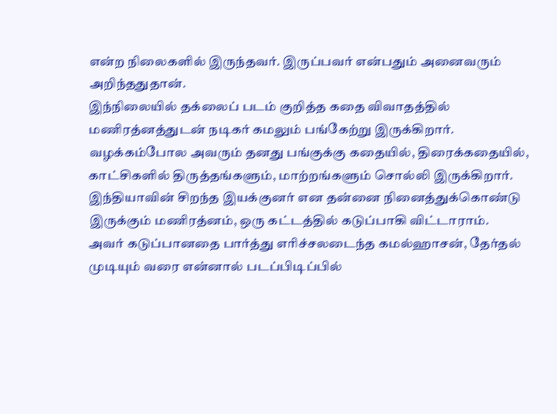என்ற நிலைகளில் இருந்தவர். இருப்பவர் என்பதும் அனைவரும் அறிந்ததுதான்.
இந்நிலையில் தக்லைப் படம் குறித்த கதை விவாதத்தில் மணிரத்னத்துடன் நடிகர் கமலும் பங்கேற்று இருக்கிறார். வழக்கம்போல அவரும் தனது பங்குக்கு கதையில், திரைக்கதையில், காட்சிகளில் திருத்தங்களும், மாற்றங்களும் சொல்லி இருக்கிறார். இந்தியாவின் சிறந்த இயக்குனர் என தன்னை நினைத்துக்கொண்டு இருக்கும் மணிரத்னம், ஒரு கட்டத்தில் கடுப்பாகி விட்டாராம்.
அவர் கடுப்பானதை பார்த்து எரிச்சலடைந்த கமல்ஹாசன், தேர்தல் முடியும் வரை என்னால் படப்பிடிப்பில்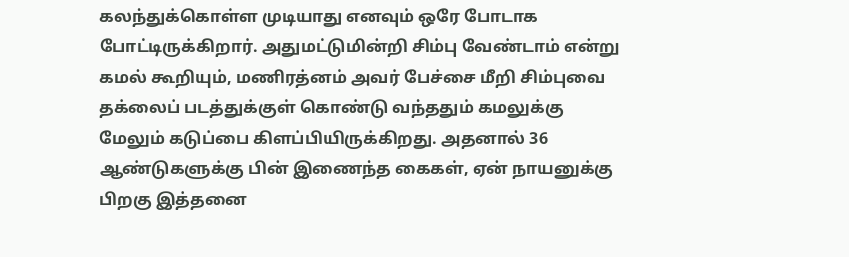கலந்துக்கொள்ள முடியாது எனவும் ஒரே போடாக போட்டிருக்கிறார். அதுமட்டுமின்றி சிம்பு வேண்டாம் என்று கமல் கூறியும், மணிரத்னம் அவர் பேச்சை மீறி சிம்புவை தக்லைப் படத்துக்குள் கொண்டு வந்ததும் கமலுக்கு மேலும் கடுப்பை கிளப்பியிருக்கிறது. அதனால் 36 ஆண்டுகளுக்கு பின் இணைந்த கைகள், ஏன் நாயனுக்கு பிறகு இத்தனை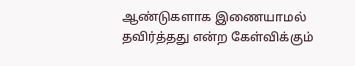ஆண்டுகளாக இணையாமல் தவிர்த்தது என்ற கேள்விக்கும்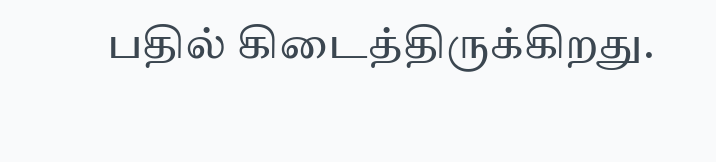பதில் கிடைத்திருக்கிறது.